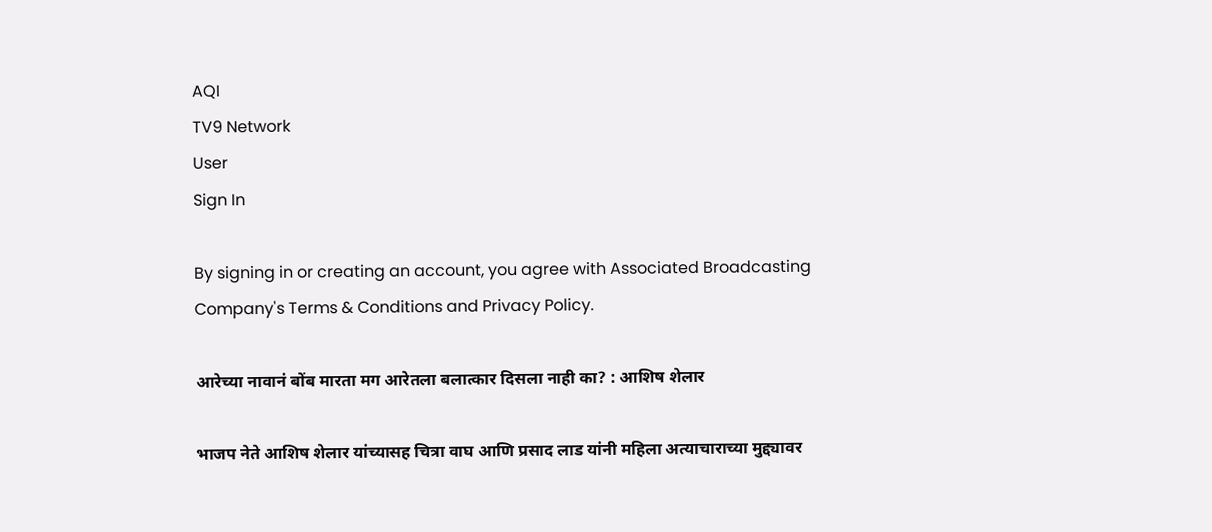AQI
TV9 Network
User
Sign In

By signing in or creating an account, you agree with Associated Broadcasting Company's Terms & Conditions and Privacy Policy.

आरेच्या नावानं बोंब मारता मग आरेतला बलात्कार दिसला नाही का? : आशिष शेलार

भाजप नेते आशिष शेलार यांच्यासह चित्रा वाघ आणि प्रसाद लाड यांनी महिला अत्याचाराच्या मुद्द्यावर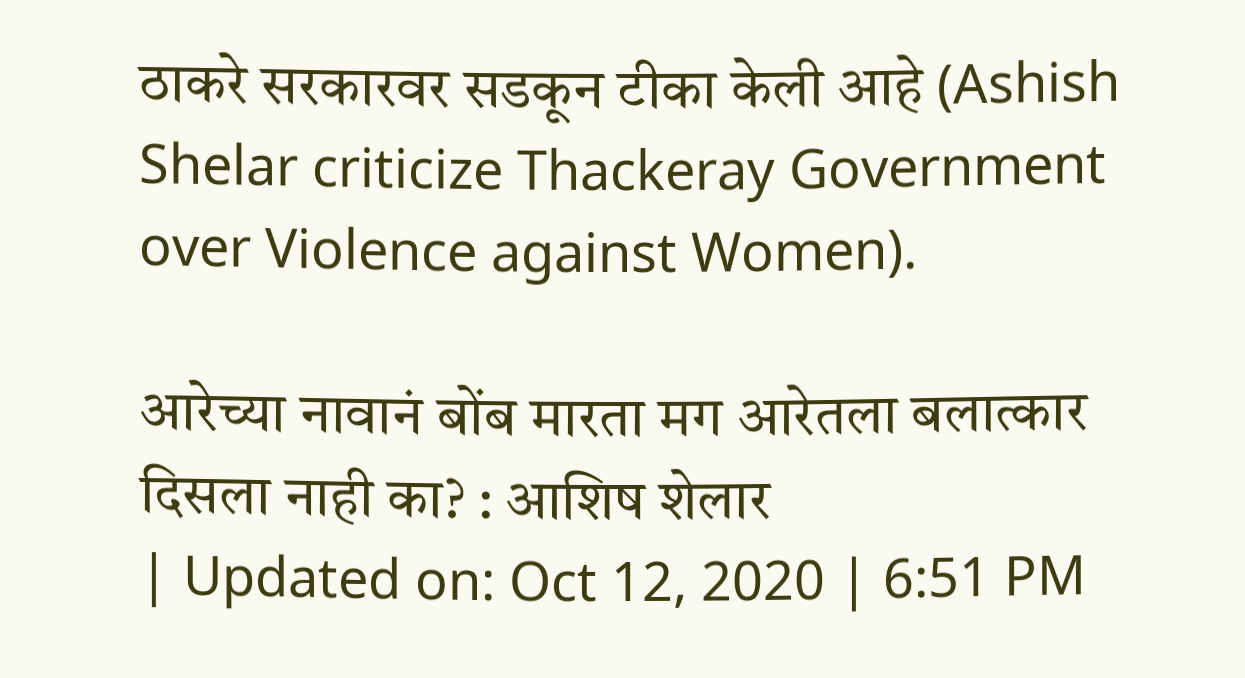ठाकरे सरकारवर सडकून टीका केली आहे (Ashish Shelar criticize Thackeray Government over Violence against Women).

आरेच्या नावानं बोंब मारता मग आरेतला बलात्कार दिसला नाही का? : आशिष शेलार
| Updated on: Oct 12, 2020 | 6:51 PM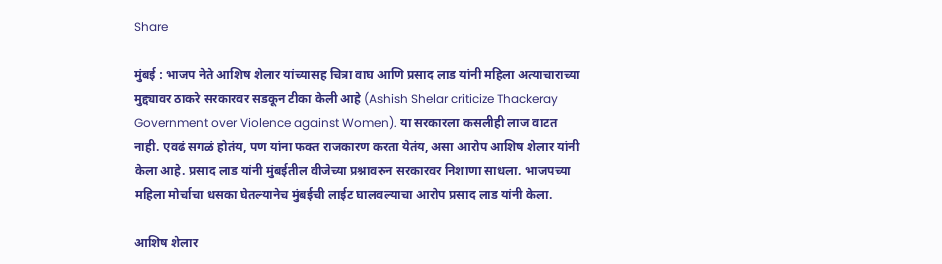Share

मुंबई : भाजप नेते आशिष शेलार यांच्यासह चित्रा वाघ आणि प्रसाद लाड यांनी महिला अत्याचाराच्या मुद्द्यावर ठाकरे सरकारवर सडकून टीका केली आहे (Ashish Shelar criticize Thackeray Government over Violence against Women). या सरकारला कसलीही लाज वाटत नाही. एवढं सगळं होतंय, पण यांना फक्त राजकारण करता येतंय, असा आरोप आशिष शेलार यांनी केला आहे. प्रसाद लाड यांनी मुंबईतील वीजेच्या प्रश्नावरुन सरकारवर निशाणा साधला. भाजपच्या महिला मोर्चाचा धसका घेतल्यानेच मुंबईची लाईट घालवल्याचा आरोप प्रसाद लाड यांनी केला.

आशिष शेलार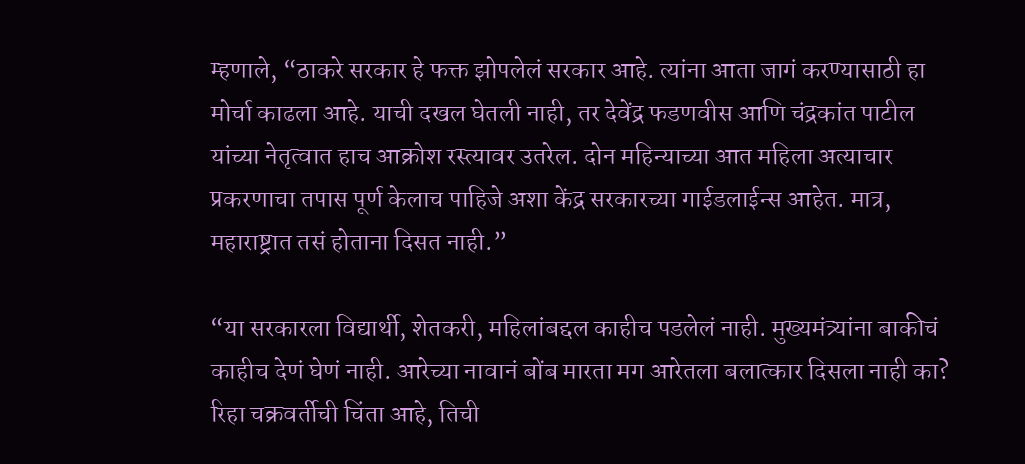म्हणाले, “ठाकरे सरकार हे फक्त झोपलेलं सरकार आहे. त्यांना आता जागं करण्यासाठी हा मोर्चा काढला आहे. याची दखल घेतली नाही, तर देवेंद्र फडणवीस आणि चंद्रकांत पाटील यांच्या नेतृत्वात हाच आक्रोश रस्त्यावर उतरेल. दोन महिन्याच्या आत महिला अत्याचार प्रकरणाचा तपास पूर्ण केलाच पाहिजे अशा केंद्र सरकारच्या गाईडलाईन्स आहेत. मात्र, महाराष्ट्रात तसं होताना दिसत नाही.”

“या सरकारला विद्यार्थी, शेतकरी, महिलांबद्दल काहीच पडलेलं नाही. मुख्यमंत्र्यांना बाकीचं काहीच देणं घेणं नाही. आरेच्या नावानं बोंब मारता मग आरेतला बलात्कार दिसला नाही का? रिहा चक्रवर्तीची चिंता आहे, तिची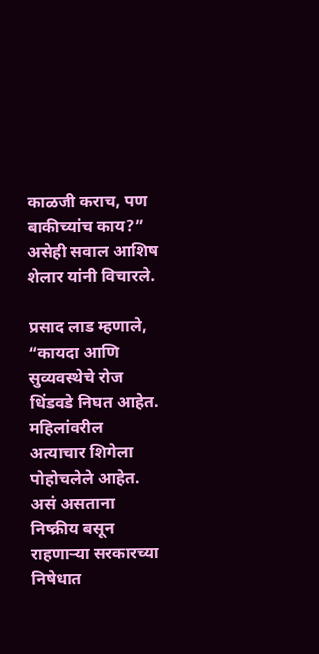काळजी कराच, पण बाकीच्यांच काय?” असेही सवाल आशिष शेलार यांनी विचारले.

प्रसाद लाड म्हणाले, “कायदा आणि सुव्यवस्थेचे रोज धिंडवडे निघत आहेत. महिलांवरील अत्याचार शिगेला पोहोचलेले आहेत. असं असताना निष्क्रीय बसून राहणाऱ्या सरकारच्या निषेधात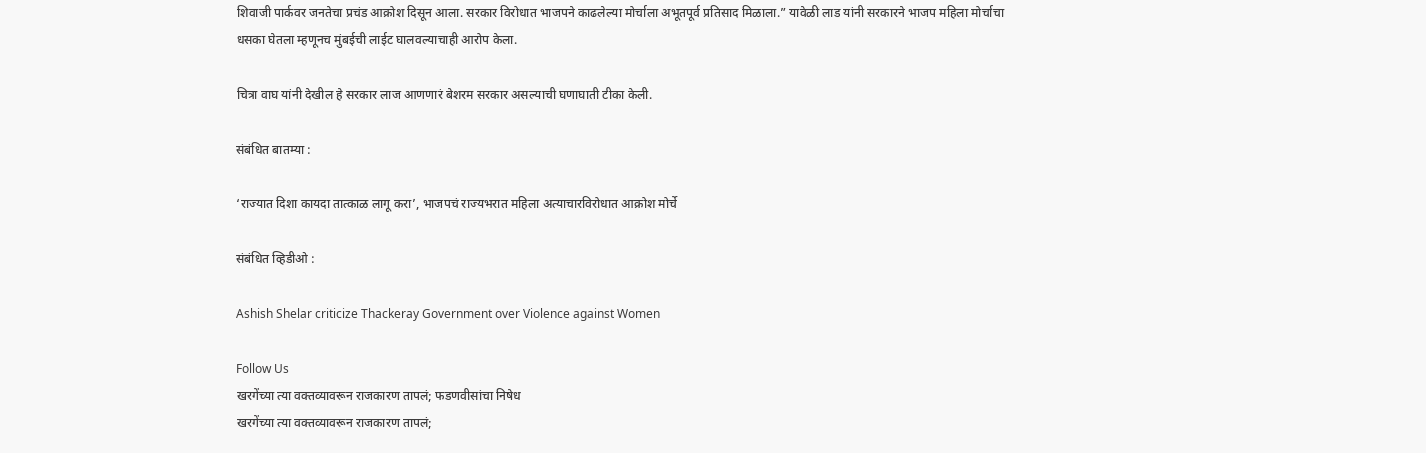शिवाजी पार्कवर जनतेचा प्रचंड आक्रोश दिसून आला. सरकार विरोधात भाजपने काढलेल्या मोर्चाला अभूतपूर्व प्रतिसाद मिळाला.” यावेळी लाड यांनी सरकारने भाजप महिला मोर्चाचा धसका घेतला म्हणूनच मुंबईची लाईट घालवल्याचाही आरोप केला.

चित्रा वाघ यांनी देखील हे सरकार लाज आणणारं बेशरम सरकार असल्याची घणाघाती टीका केली.

संबंधित बातम्या :

‘राज्यात दिशा कायदा तात्काळ लागू करा’, भाजपचं राज्यभरात महिला अत्याचारविरोधात आक्रोश मोर्चे

संबंधित व्हिडीओ :

Ashish Shelar criticize Thackeray Government over Violence against Women

Follow Us
खरगेंच्या त्या वक्तव्यावरून राजकारण तापलं; फडणवीसांचा निषेध
खरगेंच्या त्या वक्तव्यावरून राजकारण तापलं;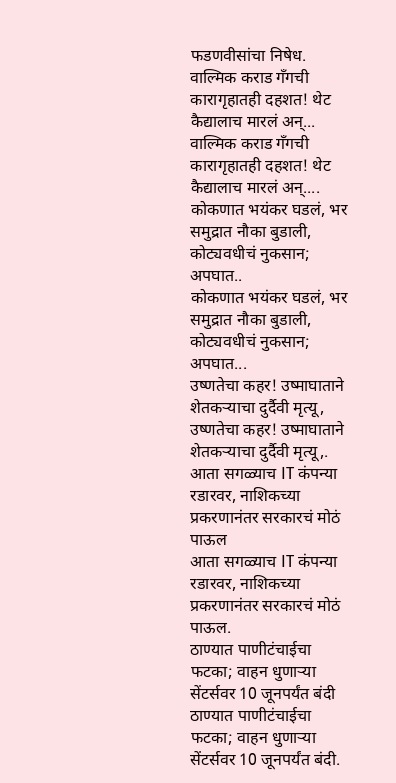फडणवीसांचा निषेध.
वाल्मिक कराड गँगची कारागृहातही दहशत! थेट कैद्यालाच मारलं अन्...
वाल्मिक कराड गँगची कारागृहातही दहशत! थेट कैद्यालाच मारलं अन्....
कोकणात भयंकर घडलं, भर समुद्रात नौका बुडाली, कोट्यवधीचं नुकसान; अपघात..
कोकणात भयंकर घडलं, भर समुद्रात नौका बुडाली, कोट्यवधीचं नुकसान; अपघात...
उष्णतेचा कहर! उष्माघाताने शेतकऱ्याचा दुर्दैवी मृत्यू,
उष्णतेचा कहर! उष्माघाताने शेतकऱ्याचा दुर्दैवी मृत्यू,.
आता सगळ्याच IT कंपन्या रडारवर, नाशिकच्या प्रकरणानंतर सरकारचं मोठं पाऊल
आता सगळ्याच IT कंपन्या रडारवर, नाशिकच्या प्रकरणानंतर सरकारचं मोठं पाऊल.
ठाण्यात पाणीटंचाईचा फटका; वाहन धुणाऱ्या सेंटर्सवर 10 जूनपर्यंत बंदी
ठाण्यात पाणीटंचाईचा फटका; वाहन धुणाऱ्या सेंटर्सवर 10 जूनपर्यंत बंदी.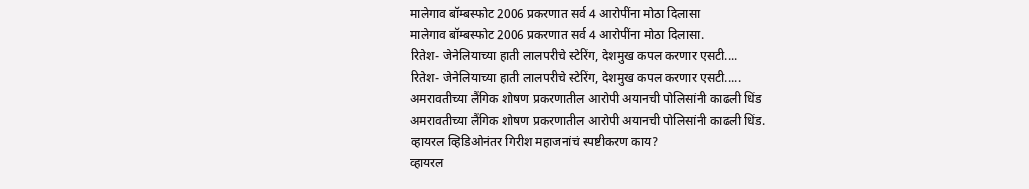मालेगाव बॉम्बस्फोट 2006 प्रकरणात सर्व 4 आरोपींना मोठा दिलासा
मालेगाव बॉम्बस्फोट 2006 प्रकरणात सर्व 4 आरोपींना मोठा दिलासा.
रितेश- जेनेलियाच्या हाती लालपरीचे स्टेरिंग, देशमुख कपल करणार एसटी....
रितेश- जेनेलियाच्या हाती लालपरीचे स्टेरिंग, देशमुख कपल करणार एसटी.....
अमरावतीच्या लैंगिक शोषण प्रकरणातील आरोपी अयानची पोलिसांनी काढली धिंड
अमरावतीच्या लैंगिक शोषण प्रकरणातील आरोपी अयानची पोलिसांनी काढली धिंड.
व्हायरल व्हिडिओनंतर गिरीश महाजनांचं स्पष्टीकरण काय?
व्हायरल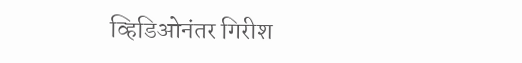व्हिडिओनंतर गिरीश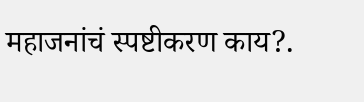महाजनांचं स्पष्टीकरण काय?.